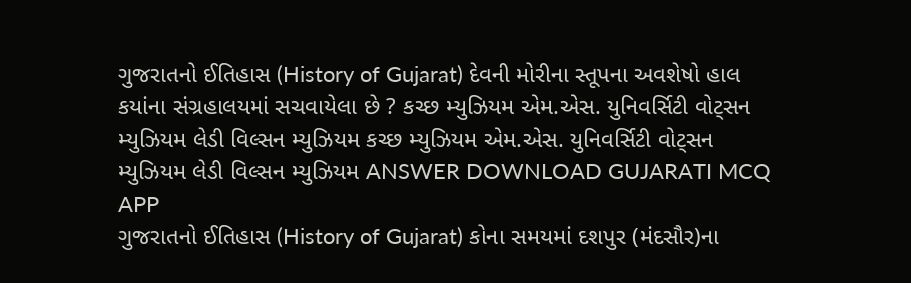ગુજરાતનો ઈતિહાસ (History of Gujarat) દેવની મોરીના સ્તૂપના અવશેષો હાલ કયાંના સંગ્રહાલયમાં સચવાયેલા છે ? કચ્છ મ્યુઝિયમ એમ.એસ. યુનિવર્સિટી વોટ્સન મ્યુઝિયમ લેડી વિલ્સન મ્યુઝિયમ કચ્છ મ્યુઝિયમ એમ.એસ. યુનિવર્સિટી વોટ્સન મ્યુઝિયમ લેડી વિલ્સન મ્યુઝિયમ ANSWER DOWNLOAD GUJARATI MCQ APP
ગુજરાતનો ઈતિહાસ (History of Gujarat) કોના સમયમાં દશપુર (મંદસૌર)ના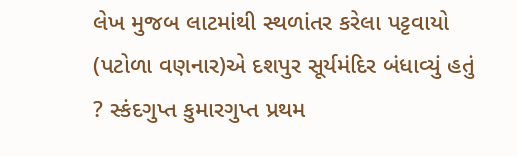લેખ મુજબ લાટમાંથી સ્થળાંતર કરેલા પટ્ટવાયો (પટોળા વણનાર)એ દશપુર સૂર્યમંદિર બંધાવ્યું હતું ? સ્કંદગુપ્ત કુમારગુપ્ત પ્રથમ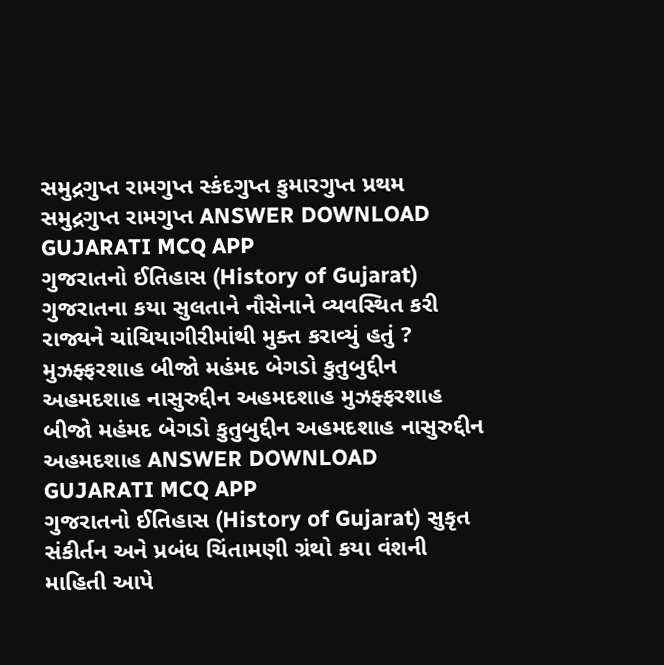સમુદ્રગુપ્ત રામગુપ્ત સ્કંદગુપ્ત કુમારગુપ્ત પ્રથમ સમુદ્રગુપ્ત રામગુપ્ત ANSWER DOWNLOAD GUJARATI MCQ APP
ગુજરાતનો ઈતિહાસ (History of Gujarat) ગુજરાતના કયા સુલતાને નૌસેનાને વ્યવસ્થિત કરી રાજ્યને ચાંચિયાગીરીમાંથી મુક્ત કરાવ્યું હતું ? મુઝફ્ફરશાહ બીજો મહંમદ બેગડો કુતુબુદ્દીન અહમદશાહ નાસુરુદ્દીન અહમદશાહ મુઝફ્ફરશાહ બીજો મહંમદ બેગડો કુતુબુદ્દીન અહમદશાહ નાસુરુદ્દીન અહમદશાહ ANSWER DOWNLOAD GUJARATI MCQ APP
ગુજરાતનો ઈતિહાસ (History of Gujarat) સુકૃત સંકીર્તન અને પ્રબંધ ચિંતામણી ગ્રંથો કયા વંશની માહિતી આપે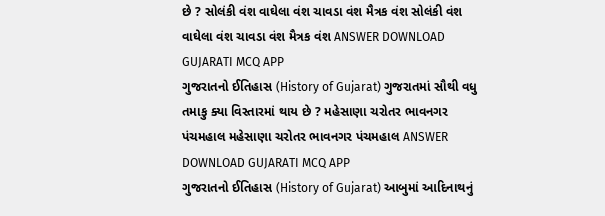છે ? સોલંકી વંશ વાઘેલા વંશ ચાવડા વંશ મૈત્રક વંશ સોલંકી વંશ વાઘેલા વંશ ચાવડા વંશ મૈત્રક વંશ ANSWER DOWNLOAD GUJARATI MCQ APP
ગુજરાતનો ઈતિહાસ (History of Gujarat) ગુજરાતમાં સૌથી વધુ તમાકુ ક્યા વિસ્તારમાં થાય છે ? મહેસાણા ચરોતર ભાવનગર પંચમહાલ મહેસાણા ચરોતર ભાવનગર પંચમહાલ ANSWER DOWNLOAD GUJARATI MCQ APP
ગુજરાતનો ઈતિહાસ (History of Gujarat) આબુમાં આદિનાથનું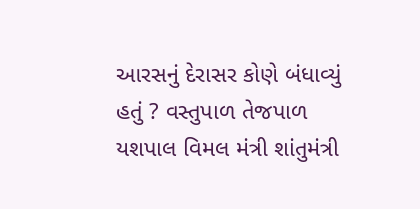આરસનું દેરાસર કોણે બંધાવ્યું હતું ? વસ્તુપાળ તેજપાળ યશપાલ વિમલ મંત્રી શાંતુમંત્રી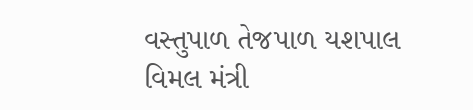વસ્તુપાળ તેજપાળ યશપાલ વિમલ મંત્રી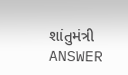શાંતુમંત્રી ANSWER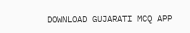DOWNLOAD GUJARATI MCQ APP